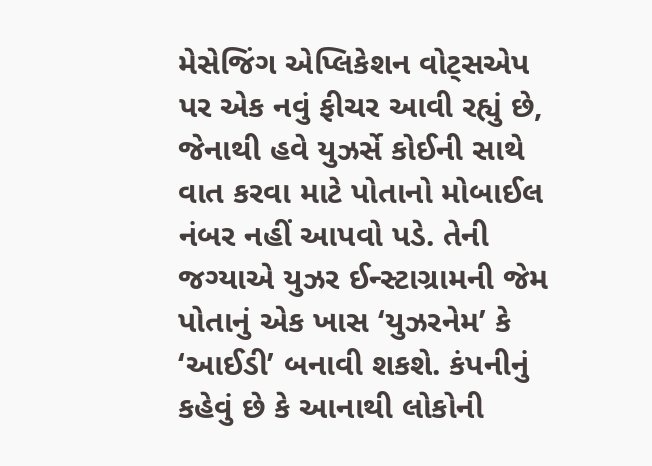મેસેજિંગ એપ્લિકેશન વોટ્સએપ પર એક નવું ફીચર આવી રહ્યું છે, જેનાથી હવે યુઝર્સે કોઈની સાથે વાત કરવા માટે પોતાનો મોબાઈલ નંબર નહીં આપવો પડે. તેની જગ્યાએ યુઝર ઈન્સ્ટાગ્રામની જેમ પોતાનું એક ખાસ ‘યુઝરનેમ’ કે ‘આઈડી’ બનાવી શકશે. કંપનીનું કહેવું છે કે આનાથી લોકોની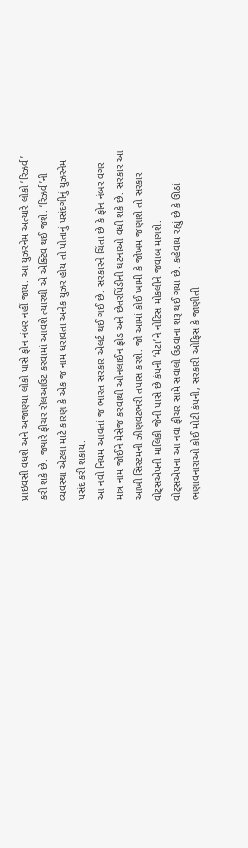પ્રાઇવસી વધશે અને અજાણ્યા લોકો પાસે ફોન નંબર નહીં જાય. આ યુઝરનેમ અત્યારે લોકો ‘રિઝર્વ’ કરી શકે છે. જ્યારે ફીચર રૉલઆઉટ કરવામાં આવશે ત્યારથી એ એક્ટિવ થઈ જશે. ‘રિઝર્વ’ની વ્યવસ્થા એટલા માટે કારણ કે એક જ નામ ધરાવતા અનેક યુઝર હોય તો પોતાનું પસંદગીનું યુઝરનેમ પસંદ કરી શકાય.
આ નવો નિયમ આવતાં જ ભારત સરકાર એલર્ટ થઈ ગઈ છે. સરકારને ચિંતા છે કે ફોન નંબર વગર માત્ર નામ જોઈને મેસેજ કરવાથી ઓનલાઈન ફ્રોડ અને છેતરપિંડીની ઘટનાઓ વધી શકે છે. સરકાર આ આખી સિસ્ટમની ઝીણવટભરી તપાસ કરશે. જો આમાં કોઈ ખામી કે જોખમ જણાશે તો સરકાર વોટ્સએપની માલિકી જેની પાસે છે કંપની ‘મેટા’ને નોટિસ મોકલીને જવાબ માગશે.
વોટ્સએપના આ નવા ફીચર સામે સવાલો ઉઠવાના શરૂ થઈ ગયા છે. કહેવાય રહ્યું છે કે ઊઠાં ભણાવનારાઓ કોઈ મોટી કંપની, સરકારી ઓફિસ કે જાણીતી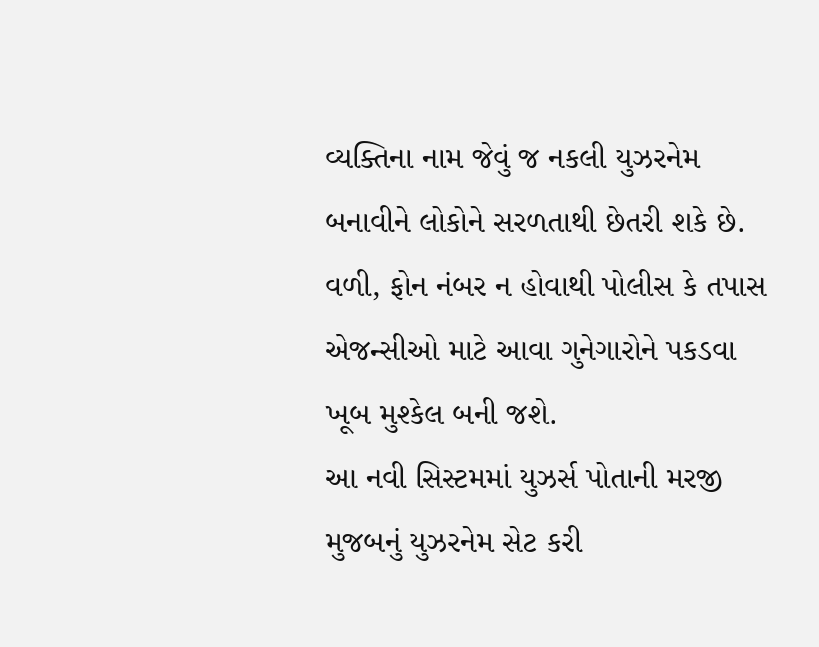વ્યક્તિના નામ જેવું જ નકલી યુઝરનેમ બનાવીને લોકોને સરળતાથી છેતરી શકે છે. વળી, ફોન નંબર ન હોવાથી પોલીસ કે તપાસ એજન્સીઓ માટે આવા ગુનેગારોને પકડવા ખૂબ મુશ્કેલ બની જશે.
આ નવી સિસ્ટમમાં યુઝર્સ પોતાની મરજી મુજબનું યુઝરનેમ સેટ કરી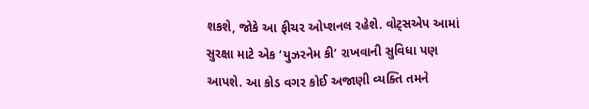શકશે, જોકે આ ફીચર ઓપ્શનલ રહેશે. વોટ્સએપ આમાં સુરક્ષા માટે એક ‘યુઝરનેમ કી’ રાખવાની સુવિધા પણ આપશે. આ કોડ વગર કોઈ અજાણી વ્યક્તિ તમને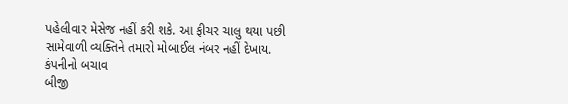પહેલીવાર મેસેજ નહીં કરી શકે. આ ફીચર ચાલુ થયા પછી સામેવાળી વ્યક્તિને તમારો મોબાઈલ નંબર નહીં દેખાય.
કંપનીનો બચાવ
બીજી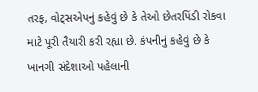તરફ, વોટ્સએપનું કહેવું છે કે તેઓ છેતરપિંડી રોકવા માટે પૂરી તૈયારી કરી રહ્યા છે. કંપનીનું કહેવું છે કે ખાનગી સંદેશાઓ પહેલાની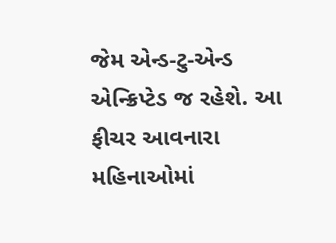જેમ એન્ડ-ટુ-એન્ડ એન્ક્રિપ્ટેડ જ રહેશે. આ ફીચર આવનારા મહિનાઓમાં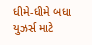ધીમે-ધીમે બધા યુઝર્સ માટે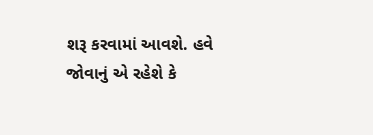શરૂ કરવામાં આવશે. હવે જોવાનું એ રહેશે કે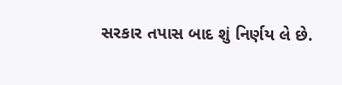સરકાર તપાસ બાદ શું નિર્ણય લે છે.